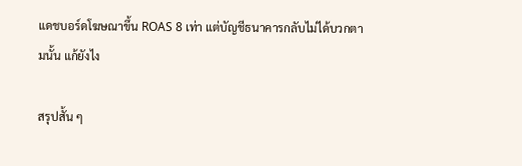แดชบอร์ดโฆษณาขึ้น ROAS 8 เท่า แต่บัญชีธนาคารกลับไม่ได้บวกตามนั้น แก้ยังไง

สรุปสั้น ๆ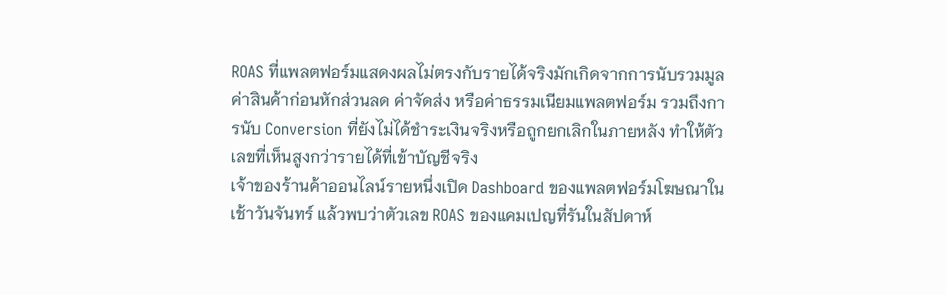ROAS ที่แพลตฟอร์มแสดงผลไม่ตรงกับรายได้จริงมักเกิดจากการนับรวมมูลค่าสินค้าก่อนหักส่วนลด ค่าจัดส่ง หรือค่าธรรมเนียมแพลตฟอร์ม รวมถึงการนับ Conversion ที่ยังไม่ได้ชำระเงินจริงหรือถูกยกเลิกในภายหลัง ทำให้ตัวเลขที่เห็นสูงกว่ารายได้ที่เข้าบัญชีจริง
เจ้าของร้านค้าออนไลน์รายหนึ่งเปิด Dashboard ของแพลตฟอร์มโฆษณาในเช้าวันจันทร์ แล้วพบว่าตัวเลข ROAS ของแคมเปญที่รันในสัปดาห์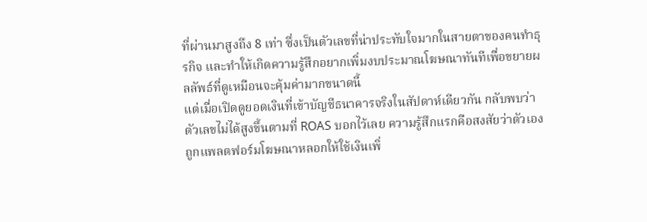ที่ผ่านมาสูงถึง 8 เท่า ซึ่งเป็นตัวเลขที่น่าประทับใจมากในสายตาของคนทำธุรกิจ และทำให้เกิดความรู้สึกอยากเพิ่มงบประมาณโฆษณาทันทีเพื่อขยายผลลัพธ์ที่ดูเหมือนจะคุ้มค่ามากขนาดนี้
แต่เมื่อเปิดดูยอดเงินที่เข้าบัญชีธนาคารจริงในสัปดาห์เดียวกัน กลับพบว่าตัวเลขไม่ได้สูงขึ้นตามที่ ROAS บอกไว้เลย ความรู้สึกแรกคือสงสัยว่าตัวเองถูกแพลตฟอร์มโฆษณาหลอกให้ใช้เงินเพิ่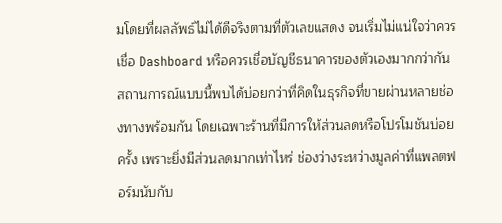มโดยที่ผลลัพธ์ไม่ได้ดีจริงตามที่ตัวเลขแสดง จนเริ่มไม่แน่ใจว่าควรเชื่อ Dashboard หรือควรเชื่อบัญชีธนาคารของตัวเองมากกว่ากัน
สถานการณ์แบบนี้พบได้บ่อยกว่าที่คิดในธุรกิจที่ขายผ่านหลายช่องทางพร้อมกัน โดยเฉพาะร้านที่มีการให้ส่วนลดหรือโปรโมชันบ่อยครั้ง เพราะยิ่งมีส่วนลดมากเท่าไหร่ ช่องว่างระหว่างมูลค่าที่แพลตฟอร์มนับกับ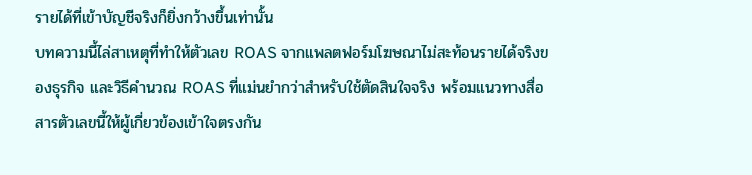รายได้ที่เข้าบัญชีจริงก็ยิ่งกว้างขึ้นเท่านั้น
บทความนี้ไล่สาเหตุที่ทำให้ตัวเลข ROAS จากแพลตฟอร์มโฆษณาไม่สะท้อนรายได้จริงของธุรกิจ และวิธีคำนวณ ROAS ที่แม่นยำกว่าสำหรับใช้ตัดสินใจจริง พร้อมแนวทางสื่อสารตัวเลขนี้ให้ผู้เกี่ยวข้องเข้าใจตรงกัน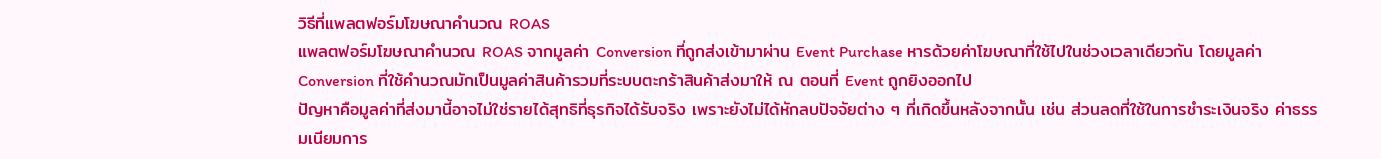วิธีที่แพลตฟอร์มโฆษณาคำนวณ ROAS
แพลตฟอร์มโฆษณาคำนวณ ROAS จากมูลค่า Conversion ที่ถูกส่งเข้ามาผ่าน Event Purchase หารด้วยค่าโฆษณาที่ใช้ไปในช่วงเวลาเดียวกัน โดยมูลค่า Conversion ที่ใช้คำนวณมักเป็นมูลค่าสินค้ารวมที่ระบบตะกร้าสินค้าส่งมาให้ ณ ตอนที่ Event ถูกยิงออกไป
ปัญหาคือมูลค่าที่ส่งมานี้อาจไม่ใช่รายได้สุทธิที่ธุรกิจได้รับจริง เพราะยังไม่ได้หักลบปัจจัยต่าง ๆ ที่เกิดขึ้นหลังจากนั้น เช่น ส่วนลดที่ใช้ในการชำระเงินจริง ค่าธรรมเนียมการ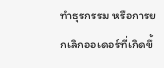ทำธุรกรรม หรือการยกเลิกออเดอร์ที่เกิดขึ้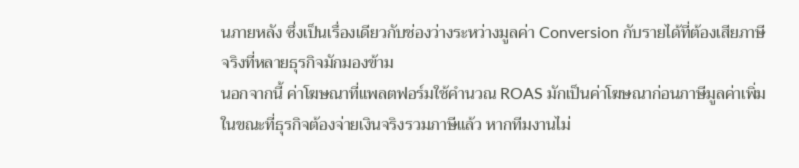นภายหลัง ซึ่งเป็นเรื่องเดียวกับช่องว่างระหว่างมูลค่า Conversion กับรายได้ที่ต้องเสียภาษีจริงที่หลายธุรกิจมักมองข้าม
นอกจากนี้ ค่าโฆษณาที่แพลตฟอร์มใช้คำนวณ ROAS มักเป็นค่าโฆษณาก่อนภาษีมูลค่าเพิ่ม ในขณะที่ธุรกิจต้องจ่ายเงินจริงรวมภาษีแล้ว หากทีมงานไม่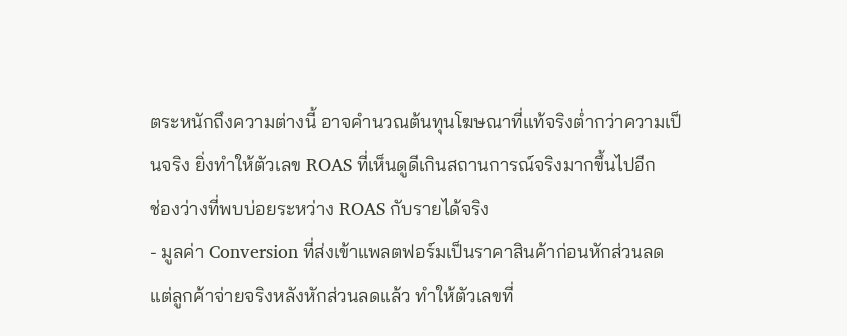ตระหนักถึงความต่างนี้ อาจคำนวณต้นทุนโฆษณาที่แท้จริงต่ำกว่าความเป็นจริง ยิ่งทำให้ตัวเลข ROAS ที่เห็นดูดีเกินสถานการณ์จริงมากขึ้นไปอีก
ช่องว่างที่พบบ่อยระหว่าง ROAS กับรายได้จริง
- มูลค่า Conversion ที่ส่งเข้าแพลตฟอร์มเป็นราคาสินค้าก่อนหักส่วนลด แต่ลูกค้าจ่ายจริงหลังหักส่วนลดแล้ว ทำให้ตัวเลขที่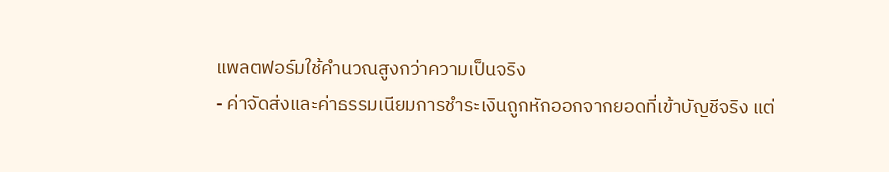แพลตฟอร์มใช้คำนวณสูงกว่าความเป็นจริง
- ค่าจัดส่งและค่าธรรมเนียมการชำระเงินถูกหักออกจากยอดที่เข้าบัญชีจริง แต่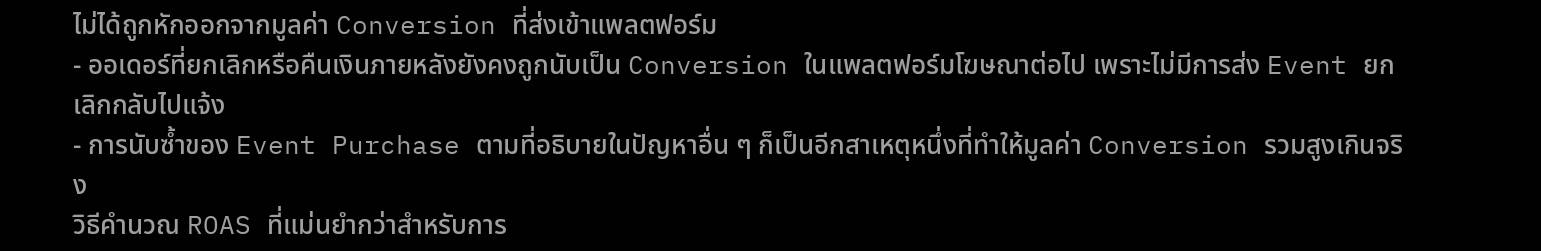ไม่ได้ถูกหักออกจากมูลค่า Conversion ที่ส่งเข้าแพลตฟอร์ม
- ออเดอร์ที่ยกเลิกหรือคืนเงินภายหลังยังคงถูกนับเป็น Conversion ในแพลตฟอร์มโฆษณาต่อไป เพราะไม่มีการส่ง Event ยกเลิกกลับไปแจ้ง
- การนับซ้ำของ Event Purchase ตามที่อธิบายในปัญหาอื่น ๆ ก็เป็นอีกสาเหตุหนึ่งที่ทำให้มูลค่า Conversion รวมสูงเกินจริง
วิธีคำนวณ ROAS ที่แม่นยำกว่าสำหรับการ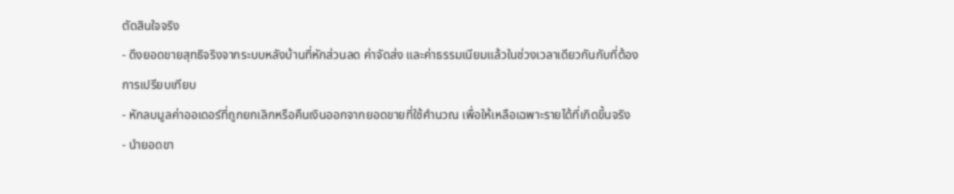ตัดสินใจจริง
- ดึงยอดขายสุทธิจริงจากระบบหลังบ้านที่หักส่วนลด ค่าจัดส่ง และค่าธรรมเนียมแล้วในช่วงเวลาเดียวกันกับที่ต้องการเปรียบเทียบ
- หักลบมูลค่าออเดอร์ที่ถูกยกเลิกหรือคืนเงินออกจากยอดขายที่ใช้คำนวณ เพื่อให้เหลือเฉพาะรายได้ที่เกิดขึ้นจริง
- นำยอดขา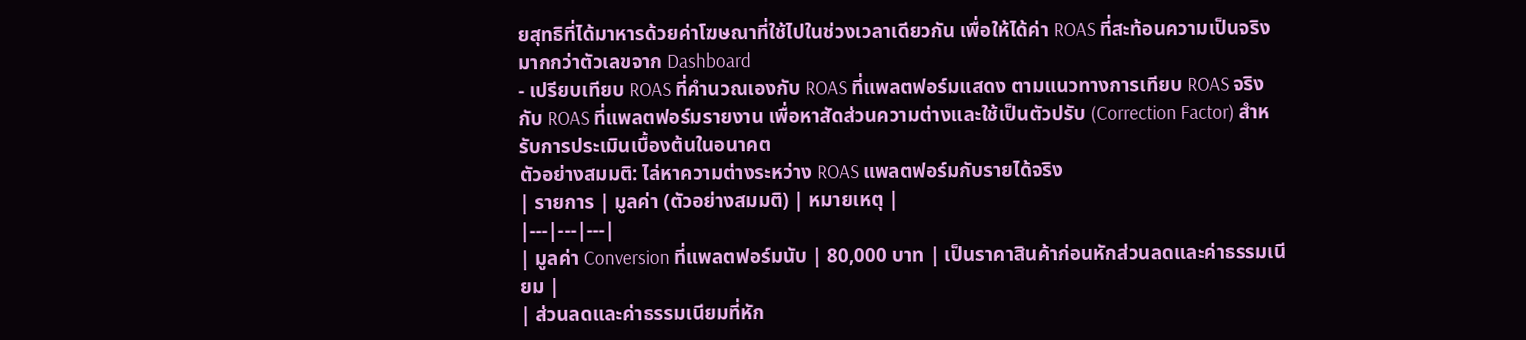ยสุทธิที่ได้มาหารด้วยค่าโฆษณาที่ใช้ไปในช่วงเวลาเดียวกัน เพื่อให้ได้ค่า ROAS ที่สะท้อนความเป็นจริงมากกว่าตัวเลขจาก Dashboard
- เปรียบเทียบ ROAS ที่คำนวณเองกับ ROAS ที่แพลตฟอร์มแสดง ตามแนวทางการเทียบ ROAS จริงกับ ROAS ที่แพลตฟอร์มรายงาน เพื่อหาสัดส่วนความต่างและใช้เป็นตัวปรับ (Correction Factor) สำหรับการประเมินเบื้องต้นในอนาคต
ตัวอย่างสมมติ: ไล่หาความต่างระหว่าง ROAS แพลตฟอร์มกับรายได้จริง
| รายการ | มูลค่า (ตัวอย่างสมมติ) | หมายเหตุ |
|---|---|---|
| มูลค่า Conversion ที่แพลตฟอร์มนับ | 80,000 บาท | เป็นราคาสินค้าก่อนหักส่วนลดและค่าธรรมเนียม |
| ส่วนลดและค่าธรรมเนียมที่หัก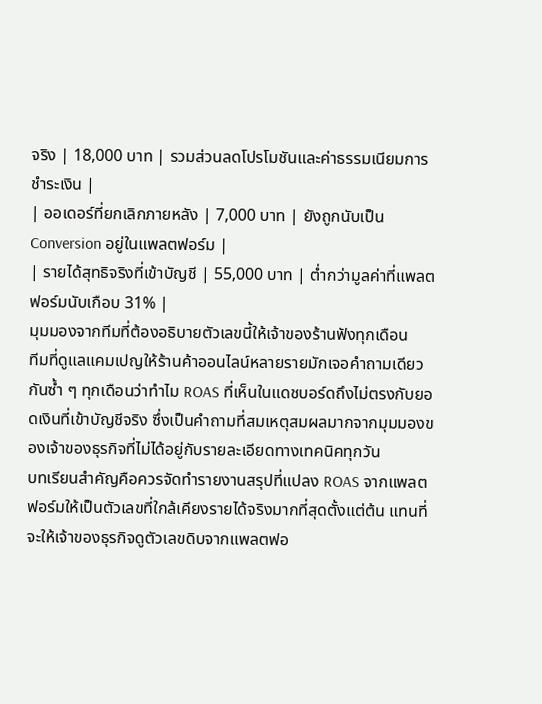จริง | 18,000 บาท | รวมส่วนลดโปรโมชันและค่าธรรมเนียมการชำระเงิน |
| ออเดอร์ที่ยกเลิกภายหลัง | 7,000 บาท | ยังถูกนับเป็น Conversion อยู่ในแพลตฟอร์ม |
| รายได้สุทธิจริงที่เข้าบัญชี | 55,000 บาท | ต่ำกว่ามูลค่าที่แพลตฟอร์มนับเกือบ 31% |
มุมมองจากทีมที่ต้องอธิบายตัวเลขนี้ให้เจ้าของร้านฟังทุกเดือน
ทีมที่ดูแลแคมเปญให้ร้านค้าออนไลน์หลายรายมักเจอคำถามเดียวกันซ้ำ ๆ ทุกเดือนว่าทำไม ROAS ที่เห็นในแดชบอร์ดถึงไม่ตรงกับยอดเงินที่เข้าบัญชีจริง ซึ่งเป็นคำถามที่สมเหตุสมผลมากจากมุมมองของเจ้าของธุรกิจที่ไม่ได้อยู่กับรายละเอียดทางเทคนิคทุกวัน
บทเรียนสำคัญคือควรจัดทำรายงานสรุปที่แปลง ROAS จากแพลตฟอร์มให้เป็นตัวเลขที่ใกล้เคียงรายได้จริงมากที่สุดตั้งแต่ต้น แทนที่จะให้เจ้าของธุรกิจดูตัวเลขดิบจากแพลตฟอ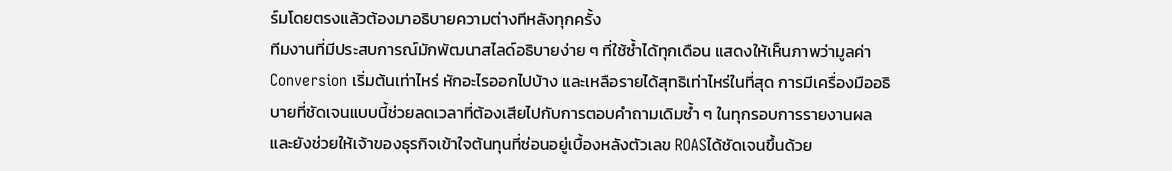ร์มโดยตรงแล้วต้องมาอธิบายความต่างทีหลังทุกครั้ง
ทีมงานที่มีประสบการณ์มักพัฒนาสไลด์อธิบายง่าย ๆ ที่ใช้ซ้ำได้ทุกเดือน แสดงให้เห็นภาพว่ามูลค่า Conversion เริ่มต้นเท่าไหร่ หักอะไรออกไปบ้าง และเหลือรายได้สุทธิเท่าไหร่ในที่สุด การมีเครื่องมืออธิบายที่ชัดเจนแบบนี้ช่วยลดเวลาที่ต้องเสียไปกับการตอบคำถามเดิมซ้ำ ๆ ในทุกรอบการรายงานผล และยังช่วยให้เจ้าของธุรกิจเข้าใจต้นทุนที่ซ่อนอยู่เบื้องหลังตัวเลข ROASได้ชัดเจนขึ้นด้วย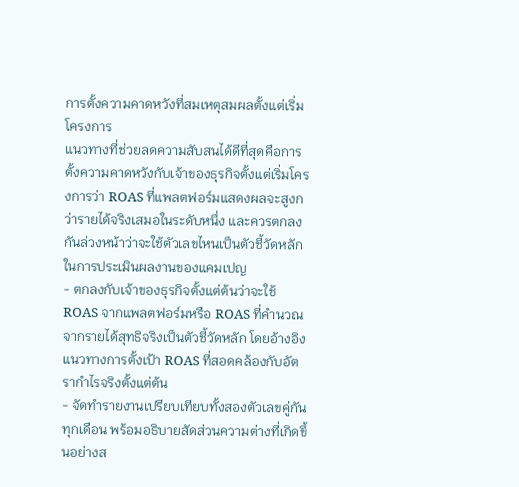การตั้งความคาดหวังที่สมเหตุสมผลตั้งแต่เริ่มโครงการ
แนวทางที่ช่วยลดความสับสนได้ดีที่สุดคือการตั้งความคาดหวังกับเจ้าของธุรกิจตั้งแต่เริ่มโครงการว่า ROAS ที่แพลตฟอร์มแสดงผลจะสูงกว่ารายได้จริงเสมอในระดับหนึ่ง และควรตกลงกันล่วงหน้าว่าจะใช้ตัวเลขไหนเป็นตัวชี้วัดหลักในการประเมินผลงานของแคมเปญ
- ตกลงกับเจ้าของธุรกิจตั้งแต่ต้นว่าจะใช้ ROAS จากแพลตฟอร์มหรือ ROAS ที่คำนวณจากรายได้สุทธิจริงเป็นตัวชี้วัดหลัก โดยอ้างอิงแนวทางการตั้งเป้า ROAS ที่สอดคล้องกับอัตรากำไรจริงตั้งแต่ต้น
- จัดทำรายงานเปรียบเทียบทั้งสองตัวเลขคู่กันทุกเดือน พร้อมอธิบายสัดส่วนความต่างที่เกิดขึ้นอย่างส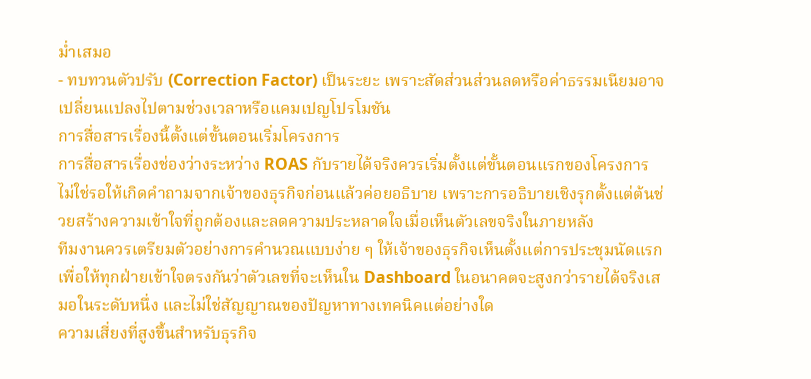ม่ำเสมอ
- ทบทวนตัวปรับ (Correction Factor) เป็นระยะ เพราะสัดส่วนส่วนลดหรือค่าธรรมเนียมอาจเปลี่ยนแปลงไปตามช่วงเวลาหรือแคมเปญโปรโมชัน
การสื่อสารเรื่องนี้ตั้งแต่ขั้นตอนเริ่มโครงการ
การสื่อสารเรื่องช่องว่างระหว่าง ROAS กับรายได้จริงควรเริ่มตั้งแต่ขั้นตอนแรกของโครงการ ไม่ใช่รอให้เกิดคำถามจากเจ้าของธุรกิจก่อนแล้วค่อยอธิบาย เพราะการอธิบายเชิงรุกตั้งแต่ต้นช่วยสร้างความเข้าใจที่ถูกต้องและลดความประหลาดใจเมื่อเห็นตัวเลขจริงในภายหลัง
ทีมงานควรเตรียมตัวอย่างการคำนวณแบบง่าย ๆ ให้เจ้าของธุรกิจเห็นตั้งแต่การประชุมนัดแรก เพื่อให้ทุกฝ่ายเข้าใจตรงกันว่าตัวเลขที่จะเห็นใน Dashboard ในอนาคตจะสูงกว่ารายได้จริงเสมอในระดับหนึ่ง และไม่ใช่สัญญาณของปัญหาทางเทคนิคแต่อย่างใด
ความเสี่ยงที่สูงขึ้นสำหรับธุรกิจ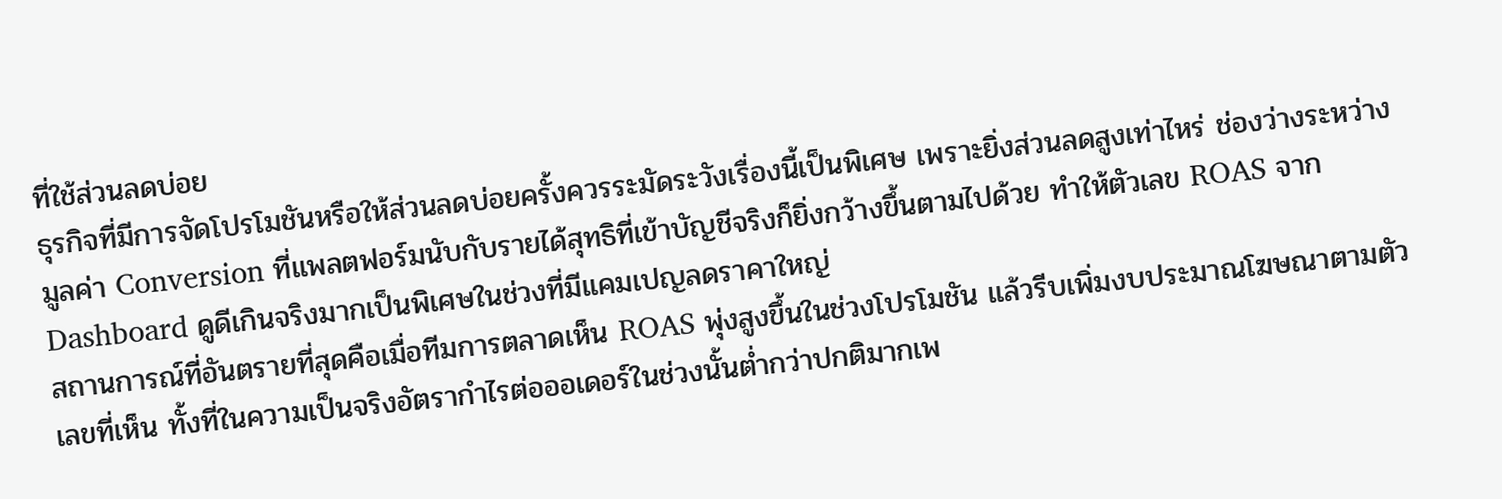ที่ใช้ส่วนลดบ่อย
ธุรกิจที่มีการจัดโปรโมชันหรือให้ส่วนลดบ่อยครั้งควรระมัดระวังเรื่องนี้เป็นพิเศษ เพราะยิ่งส่วนลดสูงเท่าไหร่ ช่องว่างระหว่างมูลค่า Conversion ที่แพลตฟอร์มนับกับรายได้สุทธิที่เข้าบัญชีจริงก็ยิ่งกว้างขึ้นตามไปด้วย ทำให้ตัวเลข ROAS จาก Dashboard ดูดีเกินจริงมากเป็นพิเศษในช่วงที่มีแคมเปญลดราคาใหญ่
สถานการณ์ที่อันตรายที่สุดคือเมื่อทีมการตลาดเห็น ROAS พุ่งสูงขึ้นในช่วงโปรโมชัน แล้วรีบเพิ่มงบประมาณโฆษณาตามตัวเลขที่เห็น ทั้งที่ในความเป็นจริงอัตรากำไรต่อออเดอร์ในช่วงนั้นต่ำกว่าปกติมากเพ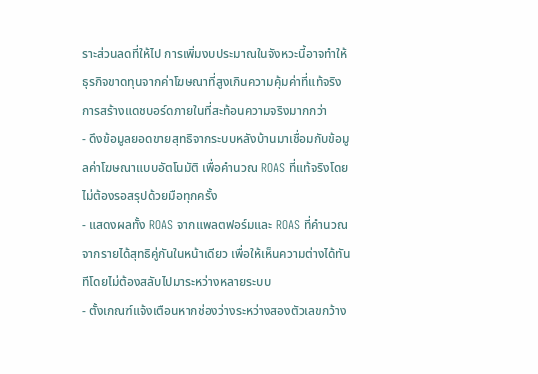ราะส่วนลดที่ให้ไป การเพิ่มงบประมาณในจังหวะนี้อาจทำให้ธุรกิจขาดทุนจากค่าโฆษณาที่สูงเกินความคุ้มค่าที่แท้จริง
การสร้างแดชบอร์ดภายในที่สะท้อนความจริงมากกว่า
- ดึงข้อมูลยอดขายสุทธิจากระบบหลังบ้านมาเชื่อมกับข้อมูลค่าโฆษณาแบบอัตโนมัติ เพื่อคำนวณ ROAS ที่แท้จริงโดยไม่ต้องรอสรุปด้วยมือทุกครั้ง
- แสดงผลทั้ง ROAS จากแพลตฟอร์มและ ROAS ที่คำนวณจากรายได้สุทธิคู่กันในหน้าเดียว เพื่อให้เห็นความต่างได้ทันทีโดยไม่ต้องสลับไปมาระหว่างหลายระบบ
- ตั้งเกณฑ์แจ้งเตือนหากช่องว่างระหว่างสองตัวเลขกว้าง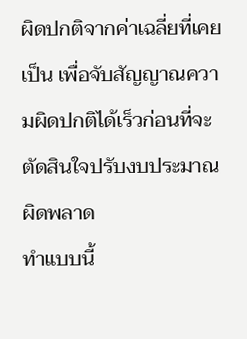ผิดปกติจากค่าเฉลี่ยที่เคยเป็น เพื่อจับสัญญาณความผิดปกติได้เร็วก่อนที่จะตัดสินใจปรับงบประมาณผิดพลาด
ทำแบบนี้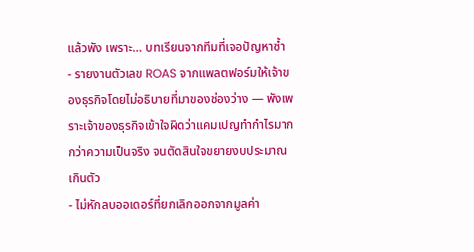แล้วพัง เพราะ… บทเรียนจากทีมที่เจอปัญหาซ้ำ
- รายงานตัวเลข ROAS จากแพลตฟอร์มให้เจ้าของธุรกิจโดยไม่อธิบายที่มาของช่องว่าง — พังเพราะเจ้าของธุรกิจเข้าใจผิดว่าแคมเปญทำกำไรมากกว่าความเป็นจริง จนตัดสินใจขยายงบประมาณเกินตัว
- ไม่หักลบออเดอร์ที่ยกเลิกออกจากมูลค่า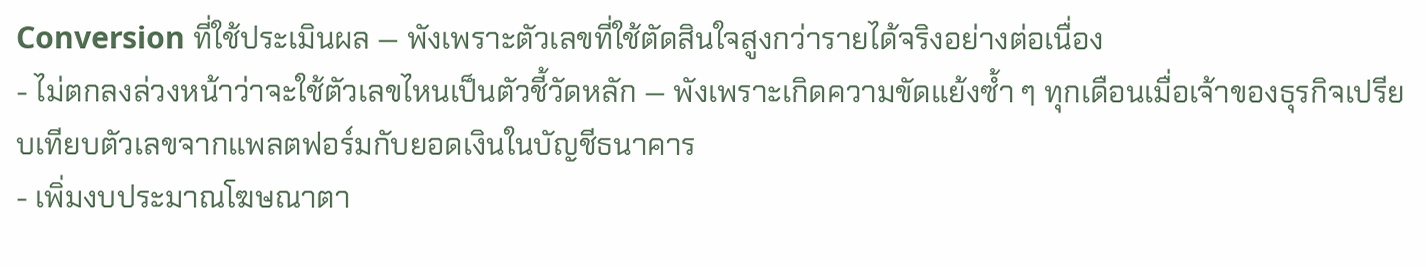Conversion ที่ใช้ประเมินผล — พังเพราะตัวเลขที่ใช้ตัดสินใจสูงกว่ารายได้จริงอย่างต่อเนื่อง
- ไม่ตกลงล่วงหน้าว่าจะใช้ตัวเลขไหนเป็นตัวชี้วัดหลัก — พังเพราะเกิดความขัดแย้งซ้ำ ๆ ทุกเดือนเมื่อเจ้าของธุรกิจเปรียบเทียบตัวเลขจากแพลตฟอร์มกับยอดเงินในบัญชีธนาคาร
- เพิ่มงบประมาณโฆษณาตา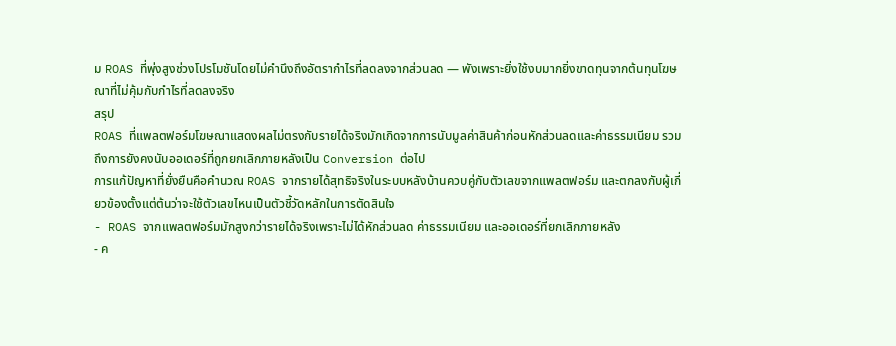ม ROAS ที่พุ่งสูงช่วงโปรโมชันโดยไม่คำนึงถึงอัตรากำไรที่ลดลงจากส่วนลด — พังเพราะยิ่งใช้งบมากยิ่งขาดทุนจากต้นทุนโฆษณาที่ไม่คุ้มกับกำไรที่ลดลงจริง
สรุป
ROAS ที่แพลตฟอร์มโฆษณาแสดงผลไม่ตรงกับรายได้จริงมักเกิดจากการนับมูลค่าสินค้าก่อนหักส่วนลดและค่าธรรมเนียม รวมถึงการยังคงนับออเดอร์ที่ถูกยกเลิกภายหลังเป็น Conversion ต่อไป
การแก้ปัญหาที่ยั่งยืนคือคำนวณ ROAS จากรายได้สุทธิจริงในระบบหลังบ้านควบคู่กับตัวเลขจากแพลตฟอร์ม และตกลงกับผู้เกี่ยวข้องตั้งแต่ต้นว่าจะใช้ตัวเลขไหนเป็นตัวชี้วัดหลักในการตัดสินใจ
- ROAS จากแพลตฟอร์มมักสูงกว่ารายได้จริงเพราะไม่ได้หักส่วนลด ค่าธรรมเนียม และออเดอร์ที่ยกเลิกภายหลัง
- ค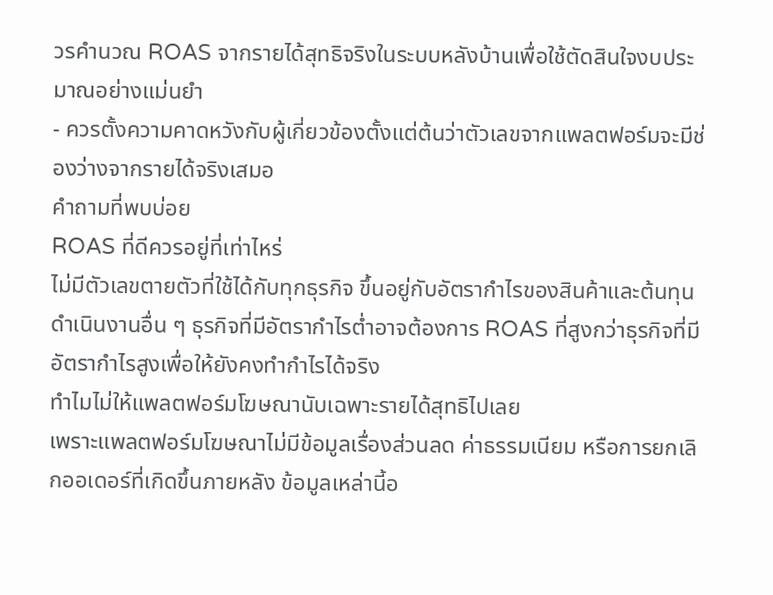วรคำนวณ ROAS จากรายได้สุทธิจริงในระบบหลังบ้านเพื่อใช้ตัดสินใจงบประมาณอย่างแม่นยำ
- ควรตั้งความคาดหวังกับผู้เกี่ยวข้องตั้งแต่ต้นว่าตัวเลขจากแพลตฟอร์มจะมีช่องว่างจากรายได้จริงเสมอ
คำถามที่พบบ่อย
ROAS ที่ดีควรอยู่ที่เท่าไหร่
ไม่มีตัวเลขตายตัวที่ใช้ได้กับทุกธุรกิจ ขึ้นอยู่กับอัตรากำไรของสินค้าและต้นทุนดำเนินงานอื่น ๆ ธุรกิจที่มีอัตรากำไรต่ำอาจต้องการ ROAS ที่สูงกว่าธุรกิจที่มีอัตรากำไรสูงเพื่อให้ยังคงทำกำไรได้จริง
ทำไมไม่ให้แพลตฟอร์มโฆษณานับเฉพาะรายได้สุทธิไปเลย
เพราะแพลตฟอร์มโฆษณาไม่มีข้อมูลเรื่องส่วนลด ค่าธรรมเนียม หรือการยกเลิกออเดอร์ที่เกิดขึ้นภายหลัง ข้อมูลเหล่านี้อ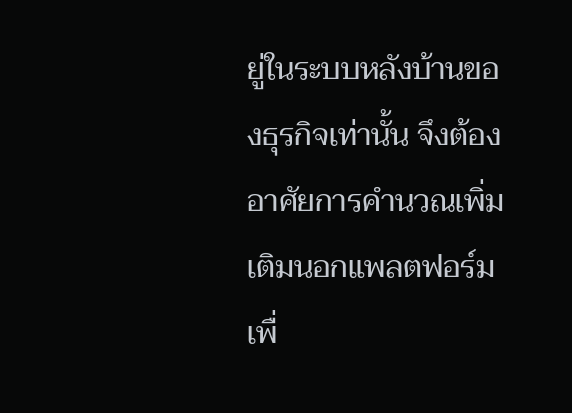ยู่ในระบบหลังบ้านของธุรกิจเท่านั้น จึงต้องอาศัยการคำนวณเพิ่มเติมนอกแพลตฟอร์มเพื่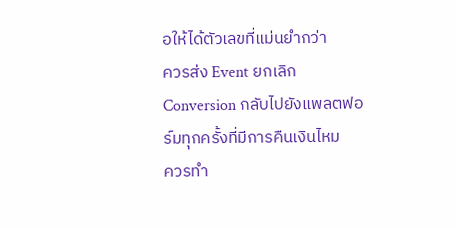อให้ได้ตัวเลขที่แม่นยำกว่า
ควรส่ง Event ยกเลิก Conversion กลับไปยังแพลตฟอร์มทุกครั้งที่มีการคืนเงินไหม
ควรทำ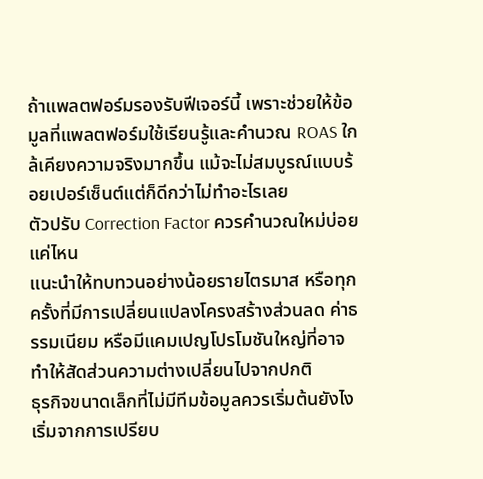ถ้าแพลตฟอร์มรองรับฟีเจอร์นี้ เพราะช่วยให้ข้อมูลที่แพลตฟอร์มใช้เรียนรู้และคำนวณ ROAS ใกล้เคียงความจริงมากขึ้น แม้จะไม่สมบูรณ์แบบร้อยเปอร์เซ็นต์แต่ก็ดีกว่าไม่ทำอะไรเลย
ตัวปรับ Correction Factor ควรคำนวณใหม่บ่อยแค่ไหน
แนะนำให้ทบทวนอย่างน้อยรายไตรมาส หรือทุกครั้งที่มีการเปลี่ยนแปลงโครงสร้างส่วนลด ค่าธรรมเนียม หรือมีแคมเปญโปรโมชันใหญ่ที่อาจทำให้สัดส่วนความต่างเปลี่ยนไปจากปกติ
ธุรกิจขนาดเล็กที่ไม่มีทีมข้อมูลควรเริ่มต้นยังไง
เริ่มจากการเปรียบ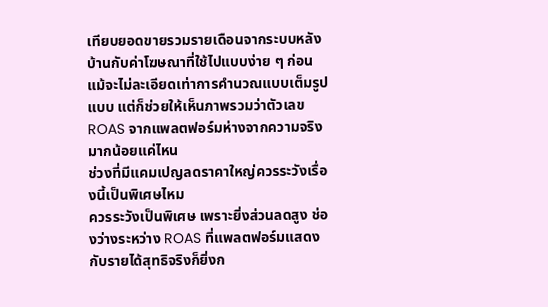เทียบยอดขายรวมรายเดือนจากระบบหลังบ้านกับค่าโฆษณาที่ใช้ไปแบบง่าย ๆ ก่อน แม้จะไม่ละเอียดเท่าการคำนวณแบบเต็มรูปแบบ แต่ก็ช่วยให้เห็นภาพรวมว่าตัวเลข ROAS จากแพลตฟอร์มห่างจากความจริงมากน้อยแค่ไหน
ช่วงที่มีแคมเปญลดราคาใหญ่ควรระวังเรื่องนี้เป็นพิเศษไหม
ควรระวังเป็นพิเศษ เพราะยิ่งส่วนลดสูง ช่องว่างระหว่าง ROAS ที่แพลตฟอร์มแสดงกับรายได้สุทธิจริงก็ยิ่งก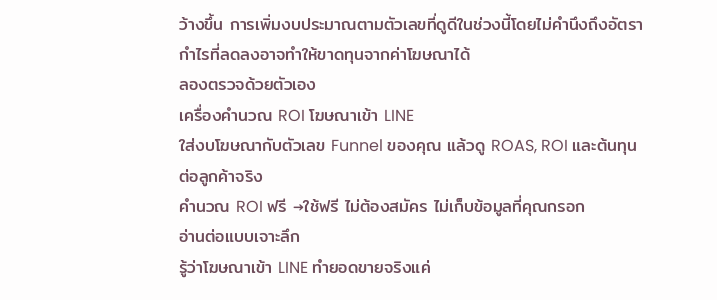ว้างขึ้น การเพิ่มงบประมาณตามตัวเลขที่ดูดีในช่วงนี้โดยไม่คำนึงถึงอัตรากำไรที่ลดลงอาจทำให้ขาดทุนจากค่าโฆษณาได้
ลองตรวจด้วยตัวเอง
เครื่องคำนวณ ROI โฆษณาเข้า LINE
ใส่งบโฆษณากับตัวเลข Funnel ของคุณ แล้วดู ROAS, ROI และต้นทุนต่อลูกค้าจริง
คำนวณ ROI ฟรี →ใช้ฟรี ไม่ต้องสมัคร ไม่เก็บข้อมูลที่คุณกรอก
อ่านต่อแบบเจาะลึก
รู้ว่าโฆษณาเข้า LINE ทำยอดขายจริงแค่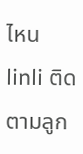ไหน
linli ติดตามลูก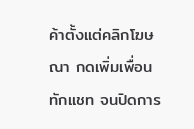ค้าตั้งแต่คลิกโฆษณา กดเพิ่มเพื่อน ทักแชท จนปิดการ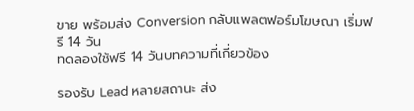ขาย พร้อมส่ง Conversion กลับแพลตฟอร์มโฆษณา เริ่มฟรี 14 วัน
ทดลองใช้ฟรี 14 วันบทความที่เกี่ยวข้อง

รองรับ Lead หลายสถานะ ส่ง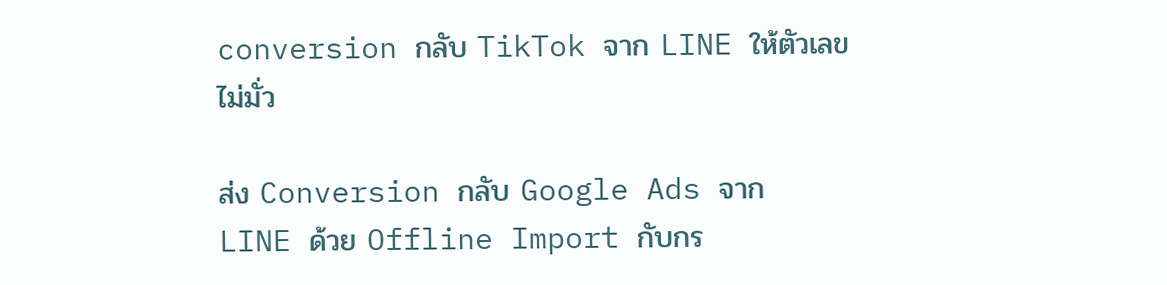conversion กลับ TikTok จาก LINE ให้ตัวเลขไม่มั่ว

ส่ง Conversion กลับ Google Ads จาก LINE ด้วย Offline Import กับกร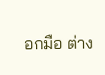อกมือ ต่าง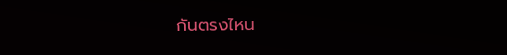กันตรงไหน